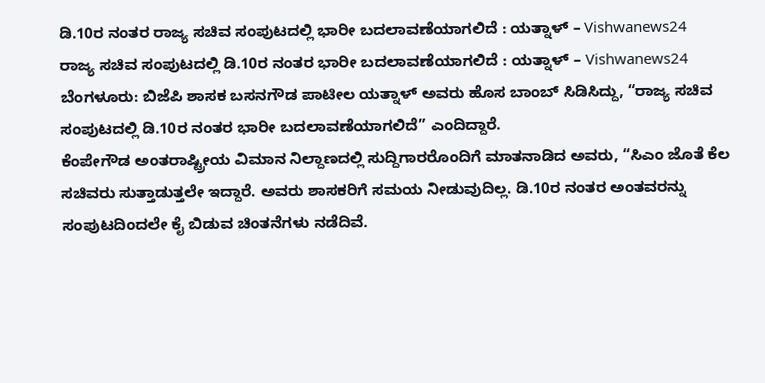ಡಿ.10ರ ನಂತರ ರಾಜ್ಯ ಸಚಿವ ಸಂಪುಟದಲ್ಲಿ ಭಾರೀ ಬದಲಾವಣೆಯಾಗಲಿದೆ : ಯತ್ನಾಳ್ – Vishwanews24
ರಾಜ್ಯ ಸಚಿವ ಸಂಪುಟದಲ್ಲಿ ಡಿ.10ರ ನಂತರ ಭಾರೀ ಬದಲಾವಣೆಯಾಗಲಿದೆ : ಯತ್ನಾಳ್ – Vishwanews24
ಬೆಂಗಳೂರು: ಬಿಜೆಪಿ ಶಾಸಕ ಬಸನಗೌಡ ಪಾಟೀಲ ಯತ್ನಾಳ್ ಅವರು ಹೊಸ ಬಾಂಬ್ ಸಿಡಿಸಿದ್ದು, “ರಾಜ್ಯ ಸಚಿವ ಸಂಪುಟದಲ್ಲಿ ಡಿ.10ರ ನಂತರ ಭಾರೀ ಬದಲಾವಣೆಯಾಗಲಿದೆ” ಎಂದಿದ್ದಾರೆ.
ಕೆಂಪೇಗೌಡ ಅಂತರಾಷ್ಟ್ರೀಯ ವಿಮಾನ ನಿಲ್ದಾಣದಲ್ಲಿ ಸುದ್ದಿಗಾರರೊಂದಿಗೆ ಮಾತನಾಡಿದ ಅವರು, “ಸಿಎಂ ಜೊತೆ ಕೆಲ ಸಚಿವರು ಸುತ್ತಾಡುತ್ತಲೇ ಇದ್ದಾರೆ. ಅವರು ಶಾಸಕರಿಗೆ ಸಮಯ ನೀಡುವುದಿಲ್ಲ. ಡಿ.10ರ ನಂತರ ಅಂತವರನ್ನು ಸಂಪುಟದಿಂದಲೇ ಕೈ ಬಿಡುವ ಚಿಂತನೆಗಳು ನಡೆದಿವೆ.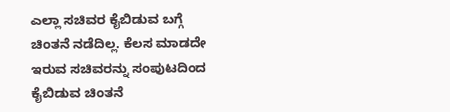ಎಲ್ಲಾ ಸಚಿವರ ಕೈಬಿಡುವ ಬಗ್ಗೆ ಚಿಂತನೆ ನಡೆದಿಲ್ಲ. ಕೆಲಸ ಮಾಡದೇ ಇರುವ ಸಚಿವರನ್ನು ಸಂಪುಟದಿಂದ ಕೈಬಿಡುವ ಚಿಂತನೆ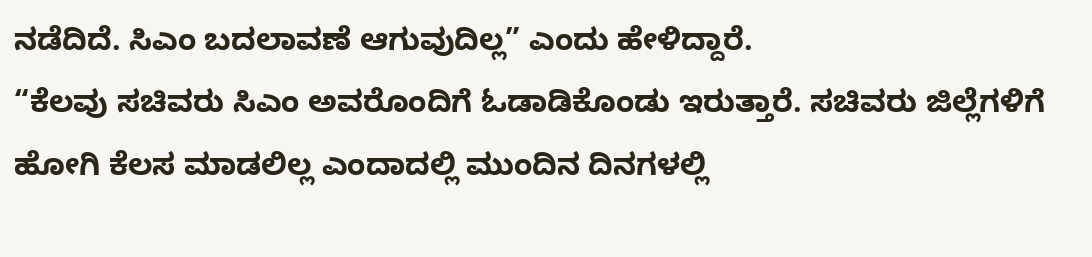ನಡೆದಿದೆ. ಸಿಎಂ ಬದಲಾವಣೆ ಆಗುವುದಿಲ್ಲ” ಎಂದು ಹೇಳಿದ್ದಾರೆ.
“ಕೆಲವು ಸಚಿವರು ಸಿಎಂ ಅವರೊಂದಿಗೆ ಓಡಾಡಿಕೊಂಡು ಇರುತ್ತಾರೆ. ಸಚಿವರು ಜಿಲ್ಲೆಗಳಿಗೆ ಹೋಗಿ ಕೆಲಸ ಮಾಡಲಿಲ್ಲ ಎಂದಾದಲ್ಲಿ ಮುಂದಿನ ದಿನಗಳಲ್ಲಿ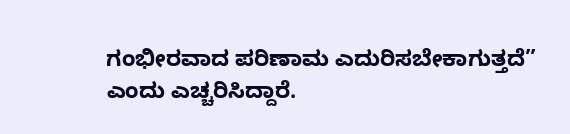ಗಂಭೀರವಾದ ಪರಿಣಾಮ ಎದುರಿಸಬೇಕಾಗುತ್ತದೆ” ಎಂದು ಎಚ್ಚರಿಸಿದ್ದಾರೆ.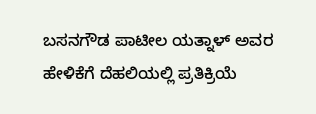ಬಸನಗೌಡ ಪಾಟೀಲ ಯತ್ನಾಳ್ ಅವರ ಹೇಳಿಕೆಗೆ ದೆಹಲಿಯಲ್ಲಿ ಪ್ರತಿಕ್ರಿಯೆ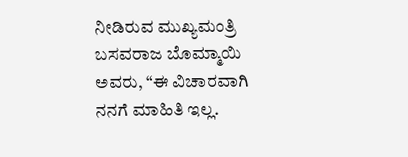ನೀಡಿರುವ ಮುಖ್ಯಮಂತ್ರಿ ಬಸವರಾಜ ಬೊಮ್ಮಾಯಿ ಅವರು, “ಈ ವಿಚಾರವಾಗಿ ನನಗೆ ಮಾಹಿತಿ ಇಲ್ಲ.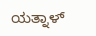ಯತ್ನಾಳ್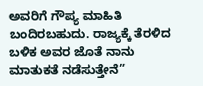ಅವರಿಗೆ ಗೌಪ್ಯ ಮಾಹಿತಿ ಬಂದಿರಬಹುದು. ರಾಜ್ಯಕ್ಕೆ ತೆರಳಿದ ಬಳಿಕ ಅವರ ಜೊತೆ ನಾನು ಮಾತುಕತೆ ನಡೆಸುತ್ತೇನೆ”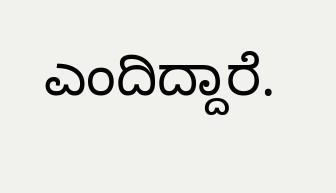ಎಂದಿದ್ದಾರೆ.